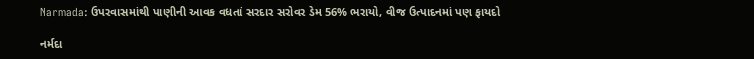Narmada: ઉપરવાસમાંથી પાણીની આવક વધતાં સરદાર સરોવર ડેમ 56% ભરાયો, વીજ ઉત્પાદનમાં પણ ફાયદો

નર્મદા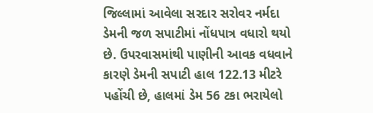જિલ્લામાં આવેલા સરદાર સરોવર નર્મદા ડેમની જળ સપાટીમાં નોંધપાત્ર વધારો થયો છે. ઉપરવાસમાંથી પાણીની આવક વધવાને કારણે ડેમની સપાટી હાલ 122.13 મીટરે પહોંચી છે, હાલમાં ડેમ 56 ટકા ભરાયેલો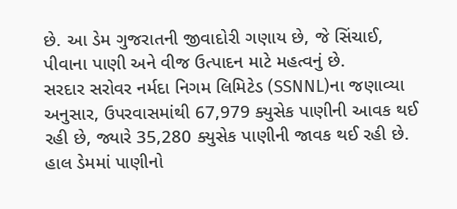છે. આ ડેમ ગુજરાતની જીવાદોરી ગણાય છે, જે સિંચાઈ, પીવાના પાણી અને વીજ ઉત્પાદન માટે મહત્વનું છે.
સરદાર સરોવર નર્મદા નિગમ લિમિટેડ (SSNNL)ના જણાવ્યા અનુસાર, ઉપરવાસમાંથી 67,979 ક્યુસેક પાણીની આવક થઈ રહી છે, જ્યારે 35,280 ક્યુસેક પાણીની જાવક થઈ રહી છે. હાલ ડેમમાં પાણીનો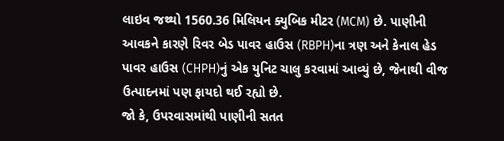લાઇવ જથ્થો 1560.36 મિલિયન ક્યુબિક મીટર (MCM) છે. પાણીની આવકને કારણે રિવર બેડ પાવર હાઉસ (RBPH)ના ત્રણ અને કેનાલ હેડ પાવર હાઉસ (CHPH)નું એક યુનિટ ચાલુ કરવામાં આવ્યું છે, જેનાથી વીજ ઉત્પાદનમાં પણ ફાયદો થઈ રહ્યો છે.
જો કે, ઉપરવાસમાંથી પાણીની સતત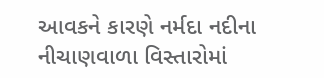આવકને કારણે નર્મદા નદીના નીચાણવાળા વિસ્તારોમાં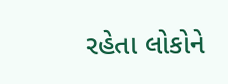રહેતા લોકોને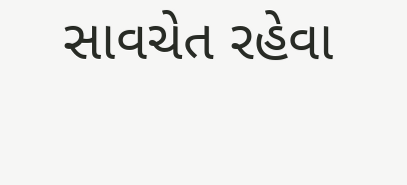સાવચેત રહેવા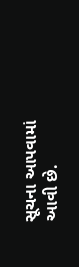સૂચના આપવામાં આવી છે.